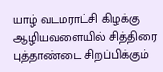யாழ் வடமராட்சி கிழக்கு ஆழியவளையில் சித்திரை புத்தாண்டை சிறப்பிக்கும்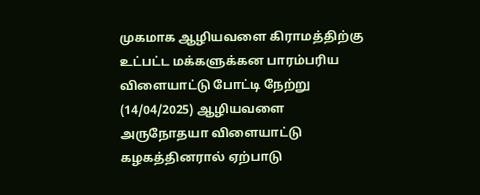முகமாக ஆழியவளை கிராமத்திற்கு உட்பட்ட மக்களுக்கன பாரம்பரிய விளையாட்டு போட்டி நேற்று (14/04/2025) ஆழியவளை அருநோதயா விளையாட்டு கழகத்தினரால் ஏற்பாடு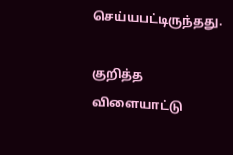செய்யபட்டிருந்தது.

குறித்த விளையாட்டு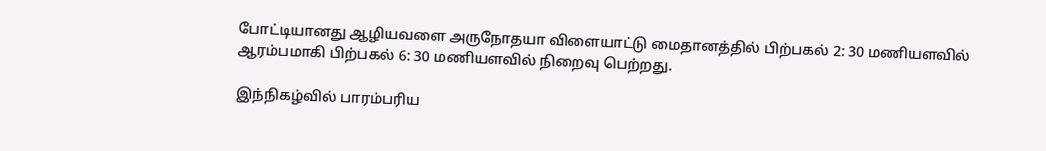போட்டியானது ஆழியவளை அருநோதயா விளையாட்டு மைதானத்தில் பிற்பகல் 2: 30 மணியளவில் ஆரம்பமாகி பிற்பகல் 6: 30 மணியளவில் நிறைவு பெற்றது.

இந்நிகழ்வில் பாரம்பரிய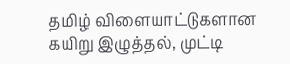தமிழ் விளையாட்டுகளான கயிறு இழுத்தல், முட்டி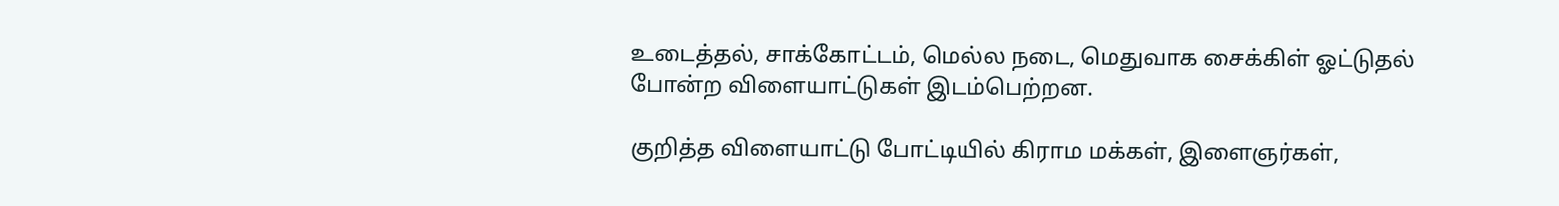உடைத்தல், சாக்கோட்டம், மெல்ல நடை, மெதுவாக சைக்கிள் ஓட்டுதல் போன்ற விளையாட்டுகள் இடம்பெற்றன.

குறித்த விளையாட்டு போட்டியில் கிராம மக்கள், இளைஞர்கள்,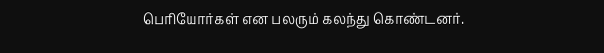பெரியோர்கள் என பலரும் கலந்து கொண்டனர்.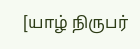[யாழ் நிருபர்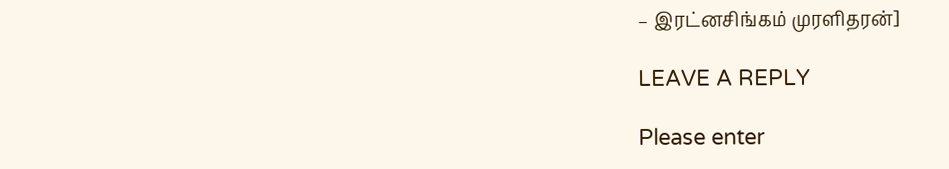– இரட்னசிங்கம் முரளிதரன்]

LEAVE A REPLY

Please enter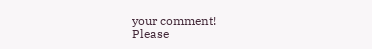your comment!
Please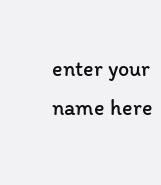enter your name here